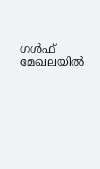ഗൾഫ് മേഖലയിൽ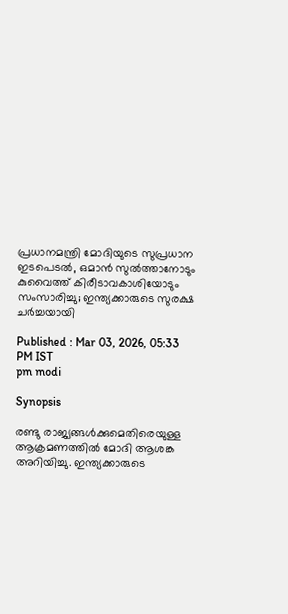പ്രധാനമന്ത്രി മോദിയുടെ സുപ്രധാന ഇടപെടൽ, ഒമാൻ സുൽത്താനോടും കുവൈത്ത് കിരീടാവകാശിയോടും സംസാരിച്ചു; ഇന്ത്യക്കാരുടെ സുരക്ഷ ചർച്ചയായി

Published : Mar 03, 2026, 05:33 PM IST
pm modi

Synopsis

രണ്ടു രാജ്യങ്ങൾക്കുമെതിരെയുള്ള ആക്രമണത്തിൽ മോദി ആശങ്ക അറിയിച്ചു. ഇന്ത്യക്കാരുടെ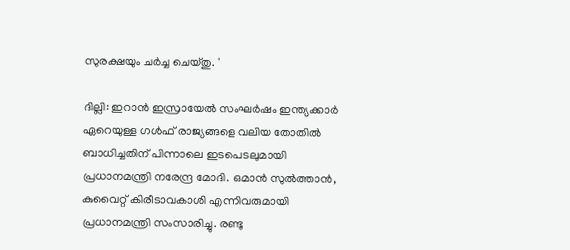സുരക്ഷയും ചർച്ച ചെയ്തു. '

ദില്ലി: ഇറാൻ ഇസ്രായേൽ സംഘർഷം ഇന്ത്യക്കാർ ഏറെയുള്ള ഗൾഫ് രാജ്യങ്ങളെ വലിയ തോതിൽ ബാധിച്ചതിന് പിന്നാലെ ഇടപെടലുമായി പ്രധാനമന്ത്രി നരേന്ദ്ര മോദി. ഒമാൻ സുൽത്താൻ, കുവൈറ്റ് കിരീടാവകാശി എന്നിവരുമായി പ്രധാനമന്ത്രി സംസാരിച്ചു. രണ്ടു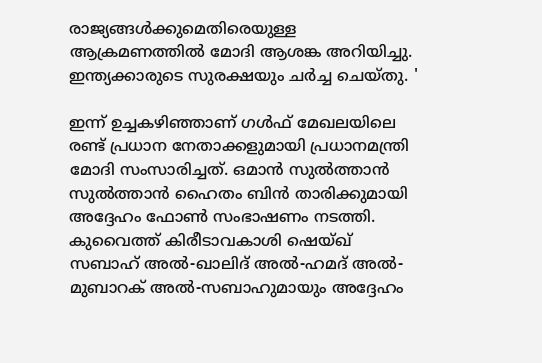രാജ്യങ്ങൾക്കുമെതിരെയുള്ള ആക്രമണത്തിൽ മോദി ആശങ്ക അറിയിച്ചു. ഇന്ത്യക്കാരുടെ സുരക്ഷയും ചർച്ച ചെയ്തു. '

ഇന്ന് ഉച്ചകഴിഞ്ഞാണ് ഗൾഫ് മേഖലയിലെ രണ്ട് പ്രധാന നേതാക്കളുമായി പ്രധാനമന്ത്രി മോദി സംസാരിച്ചത്. ഒമാൻ സുൽത്താൻ സുൽത്താൻ ഹൈതം ബിൻ താരിക്കുമായി അദ്ദേഹം ഫോൺ സംഭാഷണം നടത്തി. കുവൈത്ത് കിരീടാവകാശി ഷെയ്ഖ് സബാഹ് അൽ-ഖാലിദ് അൽ-ഹമദ് അൽ-മുബാറക് അൽ-സബാഹുമായും അദ്ദേഹം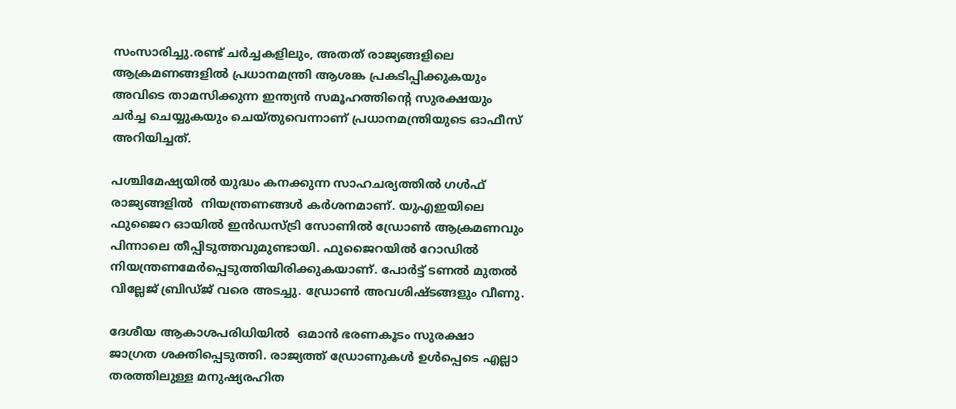സംസാരിച്ചു.രണ്ട് ചർച്ചകളിലും, അതത് രാജ്യങ്ങളിലെ ആക്രമണങ്ങളിൽ പ്രധാനമന്ത്രി ആശങ്ക പ്രകടിപ്പിക്കുകയും അവിടെ താമസിക്കുന്ന ഇന്ത്യൻ സമൂഹത്തിന്റെ സുരക്ഷയും ചർച്ച ചെയ്യുകയും ചെയ്തുവെന്നാണ് പ്രധാനമന്ത്രിയുടെ ഓഫീസ് അറിയിച്ചത്.

പശ്ചിമേഷ്യയിൽ യുദ്ധം കനക്കുന്ന സാഹചര്യത്തിൽ ഗൾഫ് രാജ്യങ്ങളിൽ  നിയന്ത്രണങ്ങൾ കർശനമാണ്. യുഎഇയിലെ ഫുജൈറ ഓയിൽ ഇൻഡസ്ട്രി സോണിൽ ഡ്രോൺ ആക്രമണവും പിന്നാലെ തീപ്പിടുത്തവുമുണ്ടായി. ഫുജൈറയിൽ റോഡിൽ നിയന്ത്രണമേർപ്പെടുത്തിയിരിക്കുകയാണ്. പോർട്ട് ടണൽ മുതൽ വില്ലേജ് ബ്രിഡ്ജ് വരെ അടച്ചു. ഡ്രോൺ അവശിഷ്ടങ്ങളും വീണു.

ദേശീയ ആകാശപരിധിയിൽ  ഒമാൻ ഭരണകൂടം സുരക്ഷാ ജാഗ്രത ശക്തിപ്പെടുത്തി. രാജ്യത്ത് ഡ്രോണുകൾ ഉൾപ്പെടെ എല്ലാ തരത്തിലുള്ള മനുഷ്യരഹിത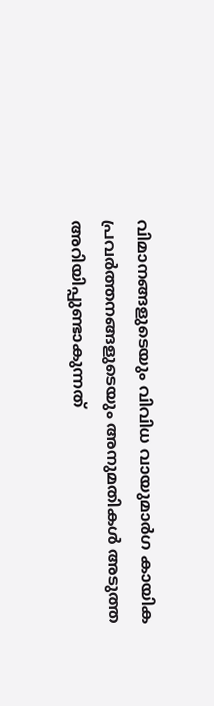വിമാനങ്ങളുടെയും വിവിധ വായുമാർഗ കായിക പ്രവർത്തനങ്ങളുടെയും അനുമതികൾ അടുത്ത അറിയിപ്പുണ്ടാകുന്നത്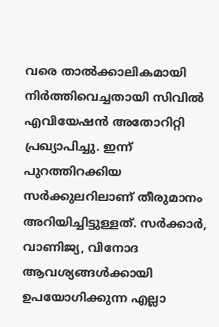വരെ താൽക്കാലികമായി നിർത്തിവെച്ചതായി സിവിൽ എവിയേഷൻ അതോറിറ്റി പ്രഖ്യാപിച്ചു. ഇന്ന് പുറത്തിറക്കിയ സർക്കുലറിലാണ് തീരുമാനം അറിയിച്ചിട്ടുള്ളത്. സർക്കാർ, വാണിജ്യ, വിനോദ ആവശ്യങ്ങൾക്കായി ഉപയോഗിക്കുന്ന എല്ലാ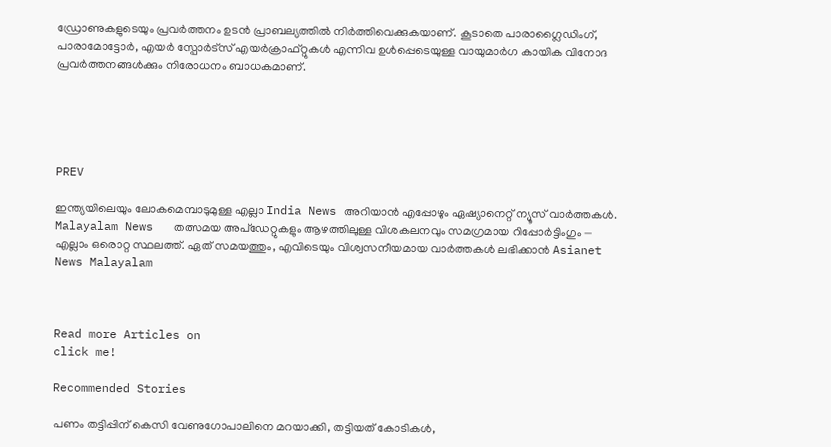ഡ്രോണുകളുടെയും പ്രവർത്തനം ഉടൻ പ്രാബല്യത്തിൽ നിർത്തിവെക്കുകയാണ്. കൂടാതെ പാരാഗ്ലൈഡിംഗ്, പാരാമോട്ടോർ, എയർ സ്പോർട്സ് എയർക്രാഫ്റ്റുകൾ എന്നിവ ഉൾപ്പെടെയുള്ള വായുമാർഗ കായിക വിനോദ പ്രവർത്തനങ്ങൾക്കും നിരോധനം ബാധകമാണ്.





PREV

ഇന്ത്യയിലെയും ലോകമെമ്പാടുമുള്ള എല്ലാ India News അറിയാൻ എപ്പോഴും ഏഷ്യാനെറ്റ് ന്യൂസ് വാർത്തകൾ. Malayalam News   തത്സമയ അപ്‌ഡേറ്റുകളും ആഴത്തിലുള്ള വിശകലനവും സമഗ്രമായ റിപ്പോർട്ടിംഗും — എല്ലാം ഒരൊറ്റ സ്ഥലത്ത്. ഏത് സമയത്തും, എവിടെയും വിശ്വസനീയമായ വാർത്തകൾ ലഭിക്കാൻ Asianet News Malayalam



Read more Articles on
click me!

Recommended Stories

പണം തട്ടിപ്പിന് കെസി വേണുഗോപാലിനെ മറയാക്കി, തട്ടിയത് കോടികൾ,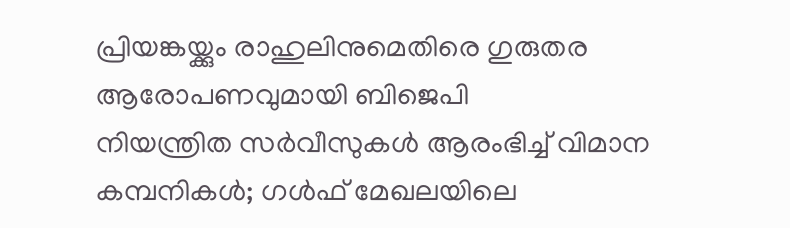പ്രിയങ്കയ്ക്കും രാഹുലിനുമെതിരെ ഗുരുതര ആരോപണവുമായി ബിജെപി
നിയന്ത്രിത സർവീസുകൾ ആരംഭിച്ച് വിമാന കമ്പനികൾ; ഗൾഫ് മേഖലയിലെ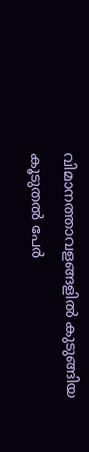വിമാനത്താവളങ്ങളിൽ കുടുങ്ങിയ കൂടുതൽ പേർ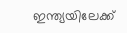ഇന്ത്യയിലേക്ക്